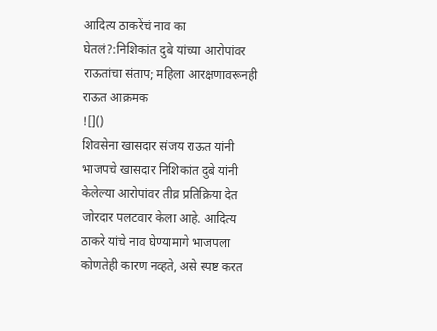आदित्य ठाकरेंचं नाव का घेतलं?:निशिकांत दुबे यांच्या आरोपांवर राऊतांचा संताप; महिला आरक्षणावरूनही राऊत आक्रमक
![]()
शिवसेना खासदार संजय राऊत यांनी भाजपचे खासदार निशिकांत दुबे यांनी केलेल्या आरोपांवर तीव्र प्रतिक्रिया देत जोरदार पलटवार केला आहे. आदित्य ठाकरे यांचे नाव घेण्यामागे भाजपला कोणतेही कारण नव्हते, असे स्पष्ट करत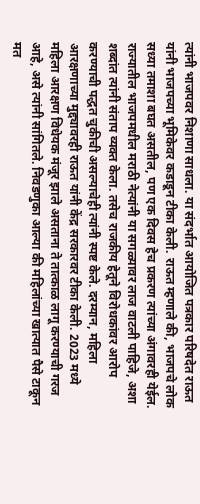त्यांनी भाजपवर निशाणा साधला. या संदर्भात आयोजित पत्रकार परिषदेत राऊत यांनी भाजपच्या भूमिकेवर कडाडून टीका केली. राऊत म्हणाले की, भाजपचे लोक सध्या तमाशा बघत असतील, पण एक दिवस हेच प्रकरण त्यांच्या अंगावरही येईल. राज्यातील भाजपमधील मराठी नेत्यांनी या सगळ्यावर लाज वाटली पाहिजे, अशा शब्दांत त्यांनी संताप व्यक्त केला. तसेच राजकीय हेतूने विरोधकांवर आरोप करण्याची पद्धत चुकीची असल्याचेही त्यांनी स्पष्ट केले. दरम्यान, महिला आरक्षणाच्या मुद्द्यावरही राऊत यांनी केंद्र सरकारवर टीका केली. 2023 मध्ये महिला आरक्षण विधेयक मंजूर झाले असताना ते तात्काळ लागू करण्याची गरज आहे, असे त्यांनी सांगितले. निवडणुका आल्या की महिलांच्या खात्यात पैसे टाकून मत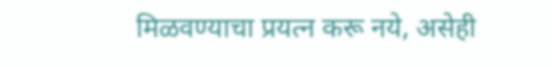मिळवण्याचा प्रयत्न करू नये, असेही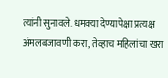त्यांनी सुनावले. धमक्या देण्यापेक्षा प्रत्यक्ष अंमलबजावणी करा, तेव्हाच महिलांचा खरा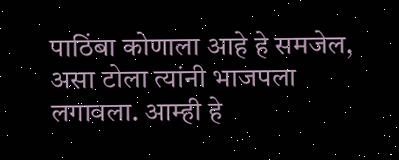पाठिंबा कोणाला आहे हे समजेल, असा टोला त्यांनी भाजपला लगावला. आम्ही हे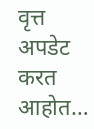वृत्त अपडेट करत आहोत…